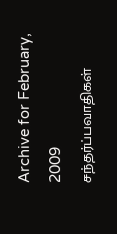Archive for February, 2009
சந்தர்ப்பவாதிகள்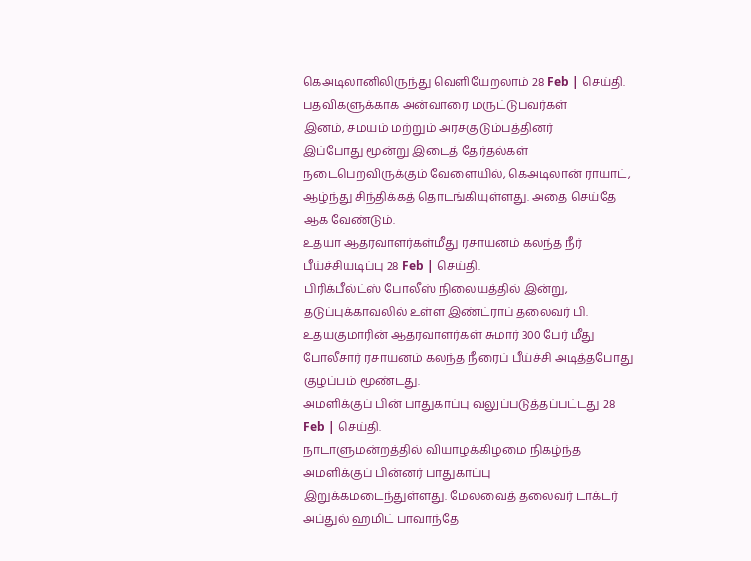கெஅடிலானிலிருந்து வெளியேறலாம் 28 Feb | செய்தி.
பதவிகளுக்காக அன்வாரை மருட்டுபவர்கள்
இனம், சமயம் மற்றும் அரசகுடும்பத்தினர்
இப்போது மூன்று இடைத் தேர்தல்கள் நடைபெறவிருக்கும் வேளையில், கெஅடிலான் ராயாட், ஆழ்ந்து சிந்திக்கத் தொடங்கியுள்ளது. அதை செய்தே ஆக வேண்டும்.
உதயா ஆதரவாளர்கள்மீது ரசாயனம் கலந்த நீர் பீய்ச்சியடிப்பு 28 Feb | செய்தி.
பிரிக்பீல்ட்ஸ் போலீஸ் நிலையத்தில் இன்று, தடுப்புக்காவலில் உள்ள இண்ட்ராப் தலைவர் பி. உதயகுமாரின் ஆதரவாளர்கள் சுமார் 300 பேர் மீது போலீசார் ரசாயனம் கலந்த நீரைப் பீய்ச்சி அடித்தபோது குழப்பம் மூண்டது.
அமளிக்குப் பின் பாதுகாப்பு வலுப்படுத்தப்பட்டது 28 Feb | செய்தி.
நாடாளுமன்றத்தில் வியாழக்கிழமை நிகழ்ந்த அமளிக்குப் பின்னர் பாதுகாப்பு இறுக்கமடைந்துள்ளது. மேலவைத் தலைவர் டாக்டர் அப்துல் ஹமிட் பாவாந்தே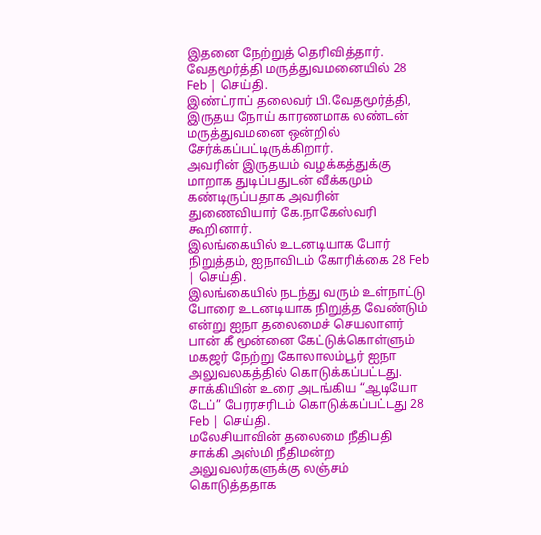இதனை நேற்றுத் தெரிவித்தார்.
வேதமூர்த்தி மருத்துவமனையில் 28 Feb | செய்தி.
இண்ட்ராப் தலைவர் பி.வேதமூர்த்தி, இருதய நோய் காரணமாக லண்டன் மருத்துவமனை ஒன்றில் சேர்க்கப்பட்டிருக்கிறார்.
அவரின் இருதயம் வழக்கத்துக்கு மாறாக துடிப்பதுடன் வீக்கமும் கண்டிருப்பதாக அவரின் துணைவியார் கே.நாகேஸ்வரி கூறினார்.
இலங்கையில் உடனடியாக போர் நிறுத்தம், ஐநாவிடம் கோரிக்கை 28 Feb | செய்தி.
இலங்கையில் நடந்து வரும் உள்நாட்டு போரை உடனடியாக நிறுத்த வேண்டும் என்று ஐநா தலைமைச் செயலாளர் பான் கீ மூன்னை கேட்டுக்கொள்ளும் மகஜர் நேற்று கோலாலம்பூர் ஐநா அலுவலகத்தில் கொடுக்கப்பட்டது.
சாக்கியின் உரை அடங்கிய “ஆடியோ டேப்” பேரரசரிடம் கொடுக்கப்பட்டது 28 Feb | செய்தி.
மலேசியாவின் தலைமை நீதிபதி சாக்கி அஸ்மி நீதிமன்ற அலுவலர்களுக்கு லஞ்சம் கொடுத்ததாக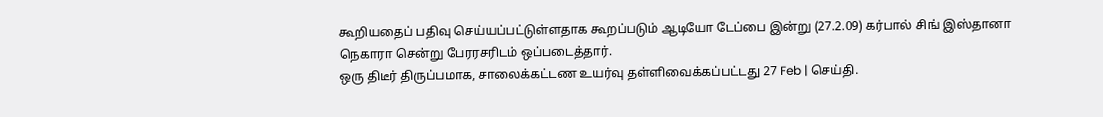கூறியதைப் பதிவு செய்யப்பட்டுள்ளதாக கூறப்படும் ஆடியோ டேப்பை இன்று (27.2.09) கர்பால் சிங் இஸ்தானா நெகாரா சென்று பேரரசரிடம் ஒப்படைத்தார்.
ஒரு திடீர் திருப்பமாக, சாலைக்கட்டண உயர்வு தள்ளிவைக்கப்பட்டது 27 Feb | செய்தி.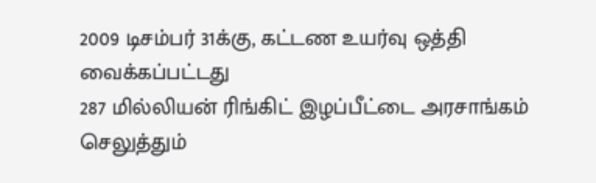2009 டிசம்பர் 31க்கு, கட்டண உயர்வு ஒத்தி வைக்கப்பட்டது
287 மில்லியன் ரிங்கிட் இழப்பீட்டை அரசாங்கம் செலுத்தும்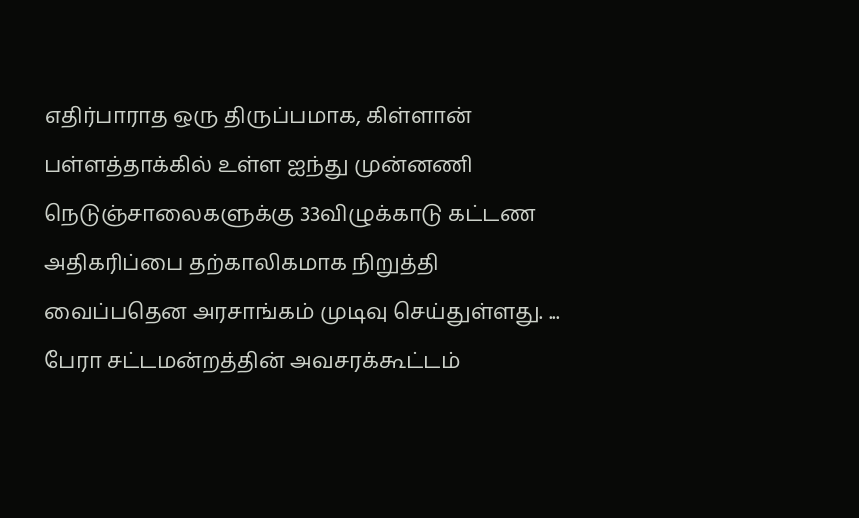எதிர்பாராத ஒரு திருப்பமாக, கிள்ளான் பள்ளத்தாக்கில் உள்ள ஐந்து முன்னணி நெடுஞ்சாலைகளுக்கு 33விழுக்காடு கட்டண அதிகரிப்பை தற்காலிகமாக நிறுத்தி வைப்பதென அரசாங்கம் முடிவு செய்துள்ளது. ...
பேரா சட்டமன்றத்தின் அவசரக்கூட்டம்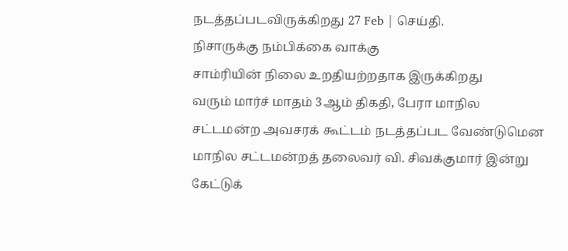நடத்தப்படவிருக்கிறது 27 Feb | செய்தி.
நிசாருக்கு நம்பிக்கை வாக்கு
சாம்ரியின் நிலை உறதியற்றதாக இருக்கிறது
வரும் மார்ச் மாதம் 3ஆம் திகதி, பேரா மாநில சட்டமன்ற அவசரக் கூட்டம் நடத்தப்பட வேண்டுமென மாநில சட்டமன்றத் தலைவர் வி. சிவக்குமார் இன்று கேட்டுக்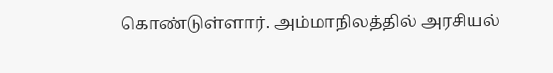கொண்டுள்ளார். அம்மாநிலத்தில் அரசியல்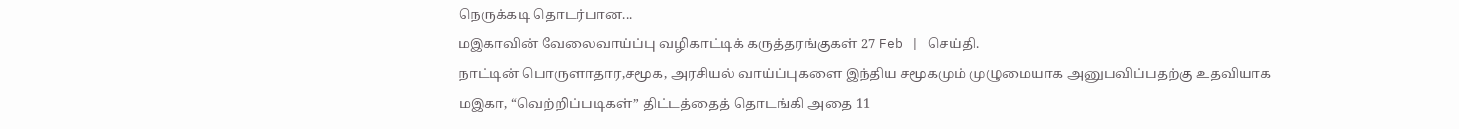நெருக்கடி தொடர்பான...
மஇகாவின் வேலைவாய்ப்பு வழிகாட்டிக் கருத்தரங்குகள் 27 Feb | செய்தி.
நாட்டின் பொருளாதார,சமூக, அரசியல் வாய்ப்புகளை இந்திய சமூகமும் முழுமையாக அனுபவிப்பதற்கு உதவியாக மஇகா, “வெற்றிப்படிகள்” திட்டத்தைத் தொடங்கி அதை 11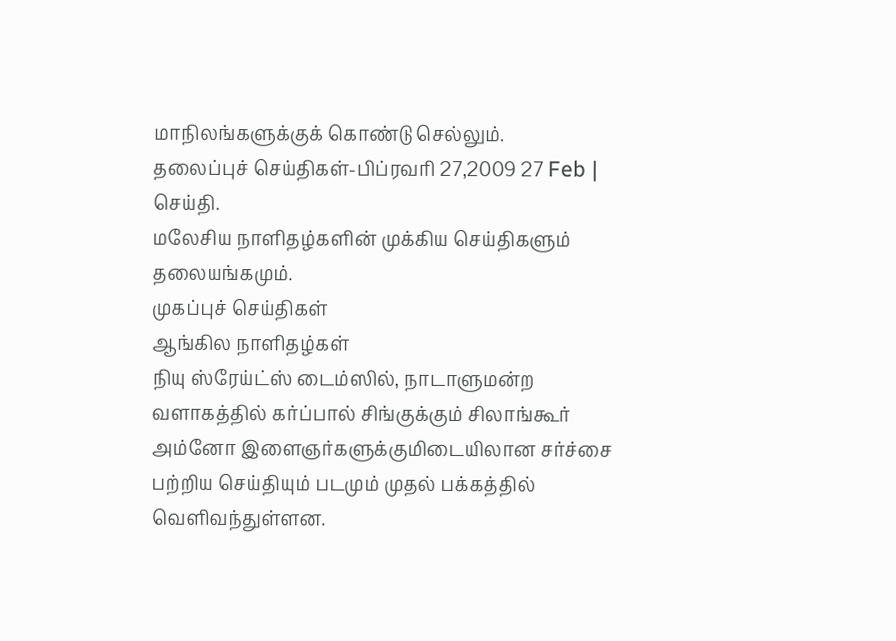மாநிலங்களுக்குக் கொண்டு செல்லும்.
தலைப்புச் செய்திகள்-பிப்ரவரி 27,2009 27 Feb | செய்தி.
மலேசிய நாளிதழ்களின் முக்கிய செய்திகளும் தலையங்கமும்.
முகப்புச் செய்திகள்
ஆங்கில நாளிதழ்கள்
நியு ஸ்ரேய்ட்ஸ் டைம்ஸில், நாடாளுமன்ற வளாகத்தில் கர்ப்பால் சிங்குக்கும் சிலாங்கூர் அம்னோ இளைஞர்களுக்குமிடையிலான சர்ச்சை பற்றிய செய்தியும் படமும் முதல் பக்கத்தில் வெளிவந்துள்ளன.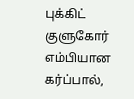புக்கிட் குளுகோர் எம்பியான கர்ப்பால்,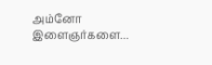அம்னோ இளைஞர்களை...